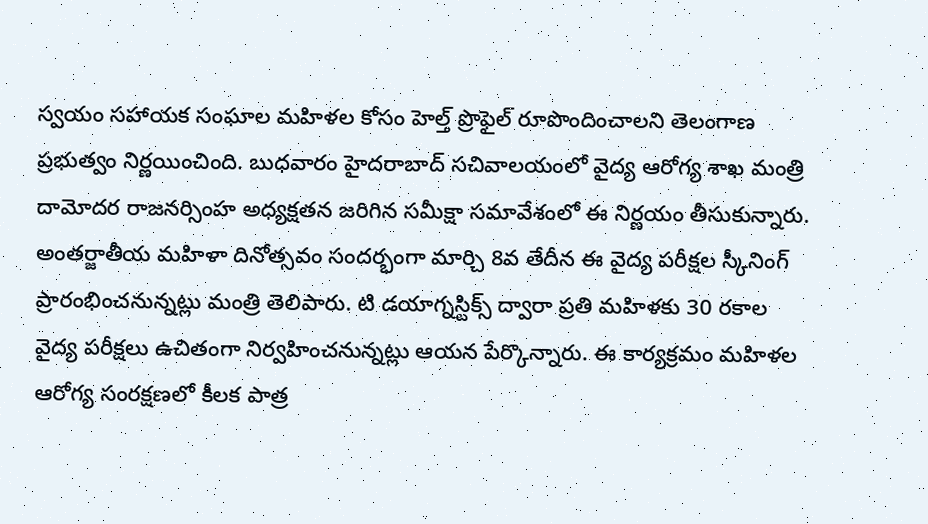స్వయం సహాయక సంఘాల మహిళల కోసం హెల్త్ ప్రొఫైల్ రూపొందించాలని తెలంగాణ ప్రభుత్వం నిర్ణయించింది. బుధవారం హైదరాబాద్ సచివాలయంలో వైద్య ఆరోగ్య శాఖ మంత్రి దామోదర రాజనర్సింహ అధ్యక్షతన జరిగిన సమీక్షా సమావేశంలో ఈ నిర్ణయం తీసుకున్నారు. అంతర్జాతీయ మహిళా దినోత్సవం సందర్భంగా మార్చి 8వ తేదీన ఈ వైద్య పరీక్షల స్కీనింగ్ ప్రారంభించనున్నట్లు మంత్రి తెలిపారు. టి డయాగ్నస్టిక్స్ ద్వారా ప్రతి మహిళకు 30 రకాల వైద్య పరీక్షలు ఉచితంగా నిర్వహించనున్నట్లు ఆయన పేర్కొన్నారు. ఈ కార్యక్రమం మహిళల ఆరోగ్య సంరక్షణలో కీలక పాత్ర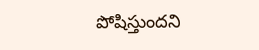పోషిస్తుందని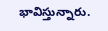భావిస్తున్నారు.